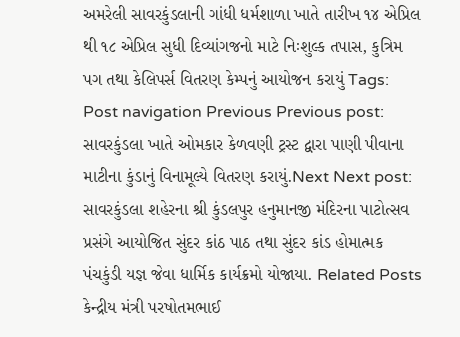અમરેલી સાવરકુંડલાની ગાંધી ધર્મશાળા ખાતે તારીખ ૧૪ એપ્રિલ થી ૧૮ એપ્રિલ સુધી દિવ્યાંગજનો માટે નિઃશુલ્ક તપાસ, કુત્રિમ પગ તથા કેલિપર્સ વિતરણ કેમ્પનું આયોજન કરાયું Tags: Post navigation Previous Previous post: સાવરકુંડલા ખાતે ઓમકાર કેળવણી ટ્રસ્ટ દ્વારા પાણી પીવાના માટીના કુંડાનું વિનામૂલ્યે વિતરણ કરાયું.Next Next post: સાવરકુંડલા શહેરના શ્રી કુંડલપુર હનુમાનજી મંદિરના પાટોત્સવ પ્રસંગે આયોજિત સુંદર કાંઠ પાઠ તથા સુંદર કાંડ હોમાત્મક પંચકુંડી યજ્ઞ જેવા ધાર્મિક કાર્યક્રમો યોજાયા. Related Posts કેન્દ્રીય મંત્રી પરષોતમભાઈ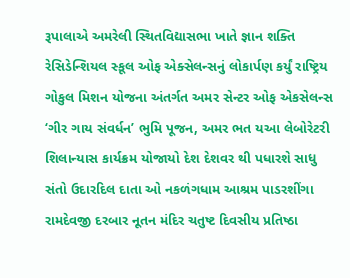રૂપાલાએ અમરેલી સ્થિતવિદ્યાસભા ખાતે જ્ઞાન શક્તિ રેસિડેન્શિયલ સ્કૂલ ઓફ એક્સેલન્સનું લોકાર્પણ કર્યું રાષ્ટ્રિય ગોકુલ મિશન યોજના અંતર્ગત અમર સેન્ટર ઓફ એકસેલન્સ ‘ગીર ગાય સંવર્ધન’ ભુમિ પૂજન, અમર ભત યઆ લેબોરેટરી શિલાન્યાસ કાર્યક્રમ યોજાયો દેશ દેશવર થી પધારશે સાધુ સંતો ઉદારદિલ દાતા ઓ નકળંગધામ આશ્રમ પાડરશીંગા રામદેવજી દરબાર નૂતન મંદિર ચતુષ્ટ દિવસીય પ્રતિષ્ઠા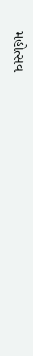મહોત્સવ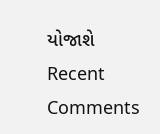યોજાશે
Recent Comments